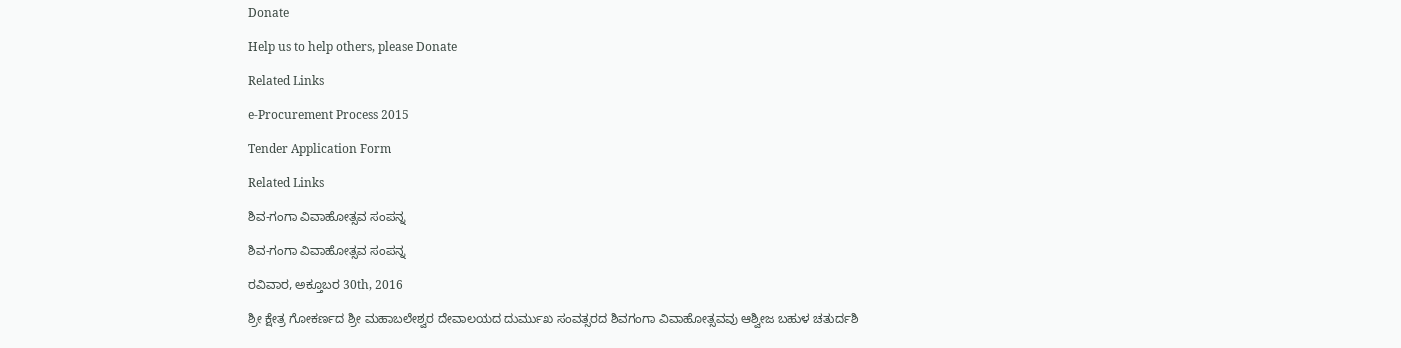Donate

Help us to help others, please Donate

Related Links

e-Procurement Process 2015

Tender Application Form

Related Links

ಶಿವ-ಗಂಗಾ ವಿವಾಹೋತ್ಸವ ಸಂಪನ್ನ

ಶಿವ-ಗಂಗಾ ವಿವಾಹೋತ್ಸವ ಸಂಪನ್ನ

ರವಿವಾರ, ಅಕ್ತೂಬರ 30th, 2016

ಶ್ರೀ ಕ್ಷೇತ್ರ ಗೋಕರ್ಣದ ಶ್ರೀ ಮಹಾಬಲೇಶ್ವರ ದೇವಾಲಯದ ದುರ್ಮುಖ ಸಂವತ್ಸರದ ಶಿವಗಂಗಾ ವಿವಾಹೋತ್ಸವವು ಆಶ್ವೀಜ ಬಹುಳ ಚತುರ್ದಶಿ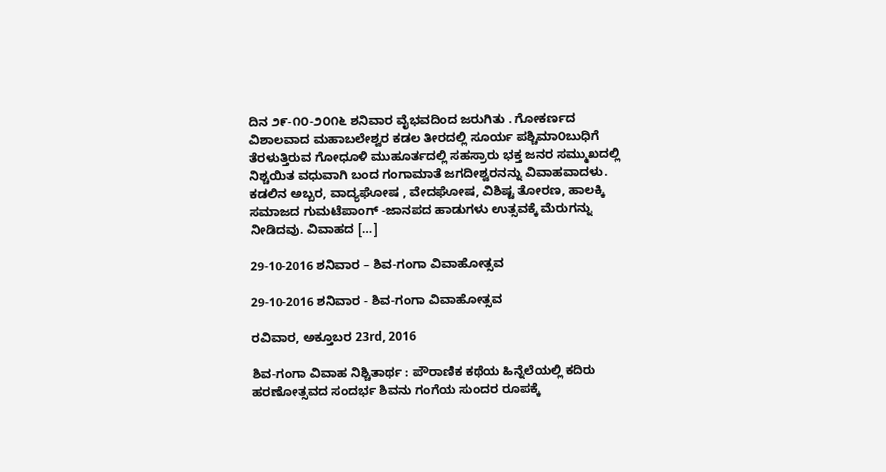ದಿನ ೨೯-೧೦-೨೦೧೬ ಶನಿವಾರ ವೈಭವದಿಂದ ಜರುಗಿತು . ಗೋಕರ್ಣದ ವಿಶಾಲವಾದ ಮಹಾಬಲೇಶ್ವರ ಕಡಲ ತೀರದಲ್ಲಿ ಸೂರ್ಯ ಪಶ್ಚಿಮಾ೦ಬುಧಿಗೆ ತೆರಳುತ್ತಿರುವ ಗೋಧೂಳಿ ಮುಹೂರ್ತದಲ್ಲಿ ಸಹಸ್ರಾರು ಭಕ್ತ ಜನರ ಸಮ್ಮುಖದಲ್ಲಿ ನಿಶ್ಚಯಿತ ವಧುವಾಗಿ ಬಂದ ಗಂಗಾಮಾತೆ ಜಗದೀಶ್ವರನನ್ನು ವಿವಾಹವಾದಳು. ಕಡಲಿನ ಅಬ್ಬರ, ವಾದ್ಯಘೋಷ , ವೇದಘೋಷ, ವಿಶಿಷ್ಟ ತೋರಣ, ಹಾಲಕ್ಕಿ ಸಮಾಜದ ಗುಮಟೆಪಾಂಗ್ -ಜಾನಪದ ಹಾಡುಗಳು ಉತ್ಸವಕ್ಕೆ ಮೆರುಗನ್ನು ನೀಡಿದವು. ವಿವಾಹದ […]

29-10-2016 ಶನಿವಾರ – ಶಿವ-ಗಂಗಾ ವಿವಾಹೋತ್ಸವ

29-10-2016 ಶನಿವಾರ - ಶಿವ-ಗಂಗಾ ವಿವಾಹೋತ್ಸವ

ರವಿವಾರ, ಅಕ್ತೂಬರ 23rd, 2016

ಶಿವ-ಗಂಗಾ ವಿವಾಹ ನಿಶ್ಚಿತಾರ್ಥ : ಪೌರಾಣಿಕ ಕಥೆಯ ಹಿನ್ನೆಲೆಯಲ್ಲಿ ಕದಿರು ಹರಣೋತ್ಸವದ ಸಂದರ್ಭ ಶಿವನು ಗಂಗೆಯ ಸುಂದರ ರೂಪಕ್ಕೆ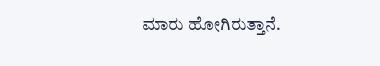ಮಾರು ಹೋಗಿರುತ್ತಾನೆ.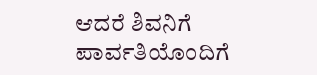ಆದರೆ ಶಿವನಿಗೆ ಪಾರ್ವತಿಯೊಂದಿಗೆ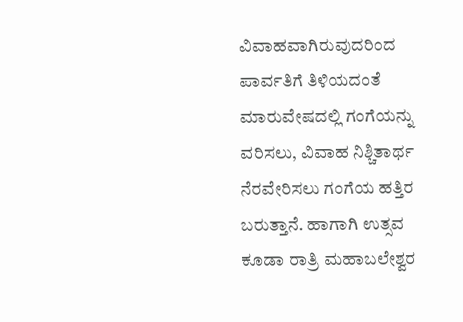ವಿವಾಹವಾಗಿರುವುದರಿಂದ ಪಾರ್ವತಿಗೆ ತಿಳಿಯದಂತೆ ಮಾರುವೇಷದಲ್ಲಿ ಗಂಗೆಯನ್ನು ವರಿಸಲು, ವಿವಾಹ ನಿಶ್ಚಿತಾರ್ಥ ನೆರವೇರಿಸಲು ಗಂಗೆಯ ಹತ್ತಿರ ಬರುತ್ತಾನೆ. ಹಾಗಾಗಿ ಉತ್ಸವ ಕೂಡಾ ರಾತ್ರಿ ಮಹಾಬಲೇಶ್ವರ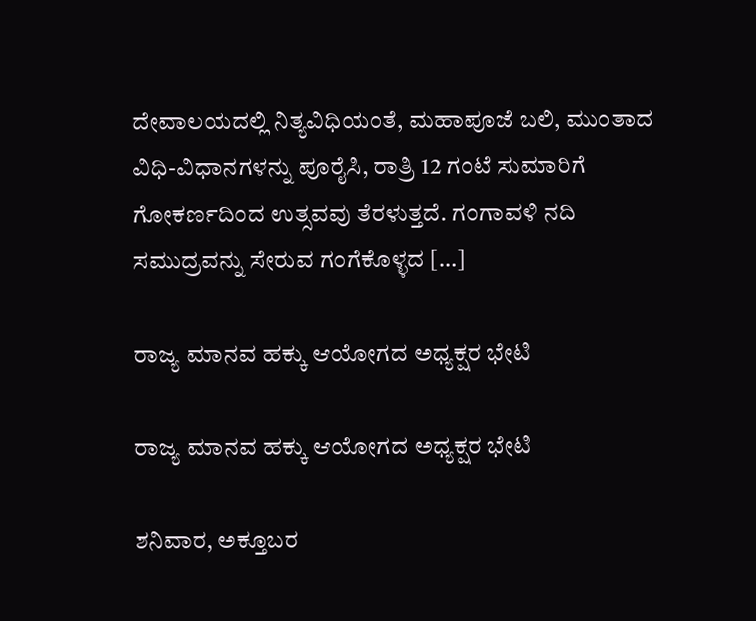ದೇವಾಲಯದಲ್ಲಿ ನಿತ್ಯವಿಧಿಯಂತೆ, ಮಹಾಪೂಜೆ ಬಲಿ, ಮುಂತಾದ ವಿಧಿ-ವಿಧಾನಗಳನ್ನು ಪೂರೈಸಿ, ರಾತ್ರಿ 12 ಗಂಟೆ ಸುಮಾರಿಗೆ ಗೋಕರ್ಣದಿಂದ ಉತ್ಸವವು ತೆರಳುತ್ತದೆ. ಗಂಗಾವಳಿ ನದಿ ಸಮುದ್ರವನ್ನು ಸೇರುವ ಗಂಗೆಕೊಳ್ಳದ […]

ರಾಜ್ಯ ಮಾನವ ಹಕ್ಕು ಆಯೋಗದ ಅಧ್ಯಕ್ಷರ ಭೇಟಿ

ರಾಜ್ಯ ಮಾನವ ಹಕ್ಕು ಆಯೋಗದ ಅಧ್ಯಕ್ಷರ ಭೇಟಿ

ಶನಿವಾರ, ಅಕ್ತೂಬರ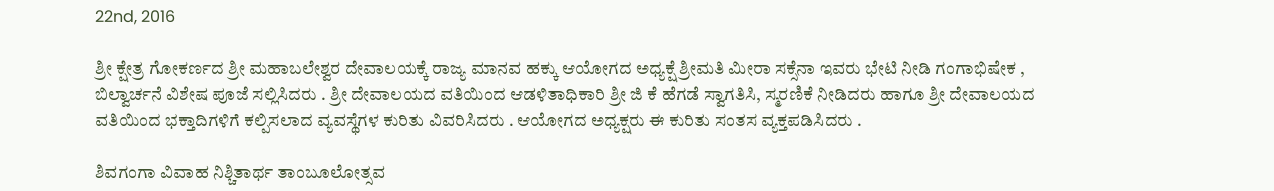22nd, 2016

ಶ್ರೀ ಕ್ಷೇತ್ರ ಗೋಕರ್ಣದ ಶ್ರೀ ಮಹಾಬಲೇಶ್ವರ ದೇವಾಲಯಕ್ಕೆ ರಾಜ್ಯ ಮಾನವ ಹಕ್ಕು ಆಯೋಗದ ಅಧ್ಯಕ್ಷೆ ಶ್ರೀಮತಿ ಮೀರಾ ಸಕ್ಸೆನಾ ಇವರು ಭೇಟಿ ನೀಡಿ ಗಂಗಾಭಿಷೇಕ , ಬಿಲ್ವಾರ್ಚನೆ ವಿಶೇಷ ಪೂಜೆ ಸಲ್ಲಿಸಿದರು . ಶ್ರೀ ದೇವಾಲಯದ ವತಿಯಿಂದ ಆಡಳಿತಾಧಿಕಾರಿ ಶ್ರೀ ಜಿ ಕೆ ಹೆಗಡೆ ಸ್ವಾಗತಿಸಿ, ಸ್ಮರಣಿಕೆ ನೀಡಿದರು ಹಾಗೂ ಶ್ರೀ ದೇವಾಲಯದ ವತಿಯಿಂದ ಭಕ್ತಾದಿಗಳಿಗೆ ಕಲ್ಪಿಸಲಾದ ವ್ಯವಸ್ಥೆಗಳ ಕುರಿತು ವಿವರಿಸಿದರು . ಆಯೋಗದ ಅಧ್ಯಕ್ಷರು ಈ ಕುರಿತು ಸಂತಸ ವ್ಯಕ್ತಪಡಿಸಿದರು .

ಶಿವಗಂಗಾ ವಿವಾಹ ನಿಶ್ಚಿತಾರ್ಥ ತಾಂಬೂಲೋತ್ಸವ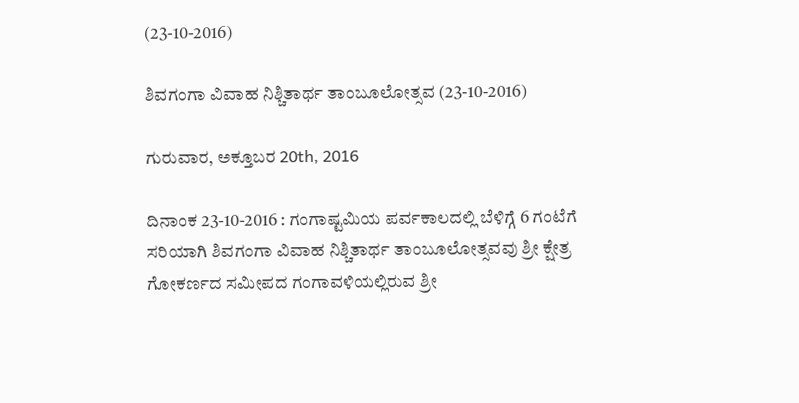(23-10-2016)

ಶಿವಗಂಗಾ ವಿವಾಹ ನಿಶ್ಚಿತಾರ್ಥ ತಾಂಬೂಲೋತ್ಸವ (23-10-2016)

ಗುರುವಾರ, ಅಕ್ತೂಬರ 20th, 2016

ದಿನಾಂಕ 23-10-2016 : ಗಂಗಾಷ್ಟಮಿಯ ಪರ್ವಕಾಲದಲ್ಲಿ ಬೆಳಿಗ್ಗೆ 6 ಗಂಟೆಗೆ ಸರಿಯಾಗಿ ಶಿವಗಂಗಾ ವಿವಾಹ ನಿಶ್ಚಿತಾರ್ಥ ತಾಂಬೂಲೋತ್ಸವವು ಶ್ರೀ ಕ್ಷೇತ್ರ ಗೋಕರ್ಣದ ಸಮೀಪದ ಗಂಗಾವಳಿಯಲ್ಲಿರುವ ಶ್ರೀ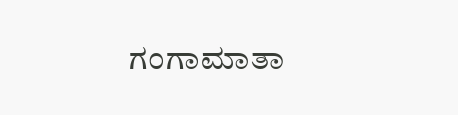ಗಂಗಾಮಾತಾ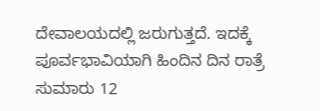ದೇವಾಲಯದಲ್ಲಿ ಜರುಗುತ್ತದೆ. ಇದಕ್ಕೆ ಪೂರ್ವಭಾವಿಯಾಗಿ ಹಿಂದಿನ ದಿನ ರಾತ್ರೆ ಸುಮಾರು 12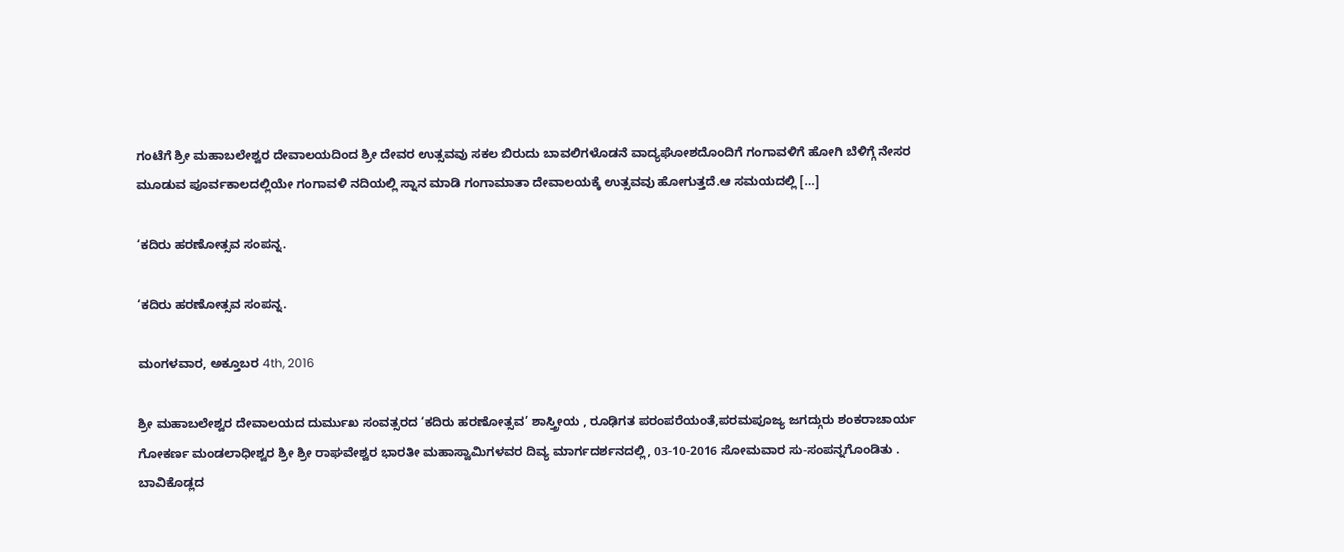ಗಂಟೆಗೆ ಶ್ರೀ ಮಹಾಬಲೇಶ್ವರ ದೇವಾಲಯದಿಂದ ಶ್ರೀ ದೇವರ ಉತ್ಸವವು ಸಕಲ ಬಿರುದು ಬಾವಲಿಗಳೊಡನೆ ವಾದ್ಯಘೋಶದೊಂದಿಗೆ ಗಂಗಾವಳಿಗೆ ಹೋಗಿ ಬೆಳಿಗ್ಗೆ ನೇಸರ ಮೂಡುವ ಪೂರ್ವಕಾಲದಲ್ಲಿಯೇ ಗಂಗಾವಳಿ ನದಿಯಲ್ಲಿ ಸ್ನಾನ ಮಾಡಿ ಗಂಗಾಮಾತಾ ದೇವಾಲಯಕ್ಕೆ ಉತ್ಸವವು ಹೋಗುತ್ತದೆ.ಆ ಸಮಯದಲ್ಲಿ […]

‘ಕದಿರು ಹರಣೋತ್ಸವ ಸಂಪನ್ನ.

‘ಕದಿರು ಹರಣೋತ್ಸವ ಸಂಪನ್ನ.

ಮಂಗಳವಾರ, ಅಕ್ತೂಬರ 4th, 2016

ಶ್ರೀ ಮಹಾಬಲೇಶ್ವರ ದೇವಾಲಯದ ದುರ್ಮುಖ ಸಂವತ್ಸರದ ‘ಕದಿರು ಹರಣೋತ್ಸವ’ ಶಾಸ್ತ್ರೀಯ , ರೂಢಿಗತ ಪರಂಪರೆಯಂತೆ,ಪರಮಪೂಜ್ಯ ಜಗದ್ಗುರು ಶಂಕರಾಚಾರ್ಯ ಗೋಕರ್ಣ ಮಂಡಲಾಧೀಶ್ವರ ಶ್ರೀ ಶ್ರೀ ರಾಘವೇಶ್ವರ ಭಾರತೀ ಮಹಾಸ್ವಾಮಿಗಳವರ ದಿವ್ಯ ಮಾರ್ಗದರ್ಶನದಲ್ಲಿ, 03-10-2016 ಸೋಮವಾರ ಸು-ಸಂಪನ್ನಗೊಂಡಿತು . ಬಾವಿಕೊಡ್ಲದ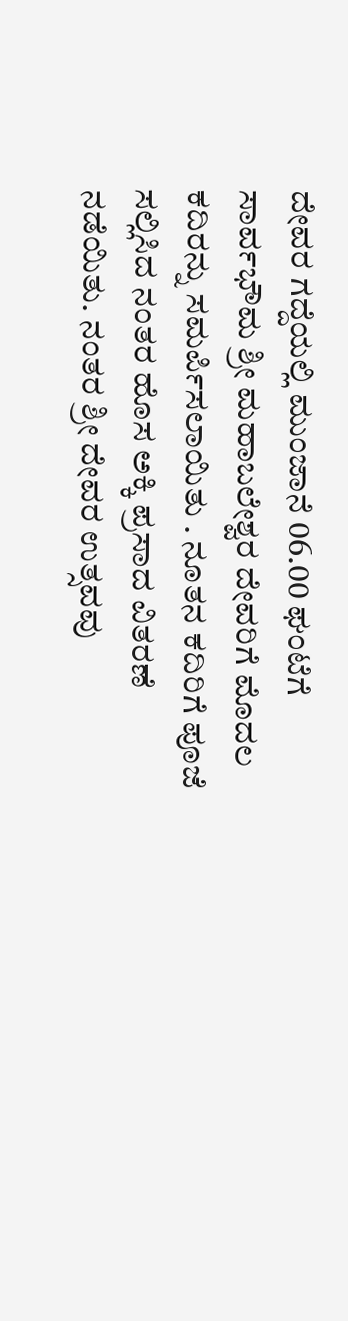ದೇವರ ಗದ್ದೆಯಲ್ಲಿ ಮುಂಜಾನೆ 06.00 ಘಂಟೆಗೆ ಸಾರ್ವಭೌಮ ಶ್ರೀ ಮಹಾಬಲೇಶ್ವರ ದೇವರಿಗೆ ಮೊದಲ ಕದಿರನ್ನು ಸಮರ್ಪಿಸಲಾಯಿತು . ನೂತನ ಕದಿರಿಗೆ ಪೂಜೆ ಸಲ್ಲಿಸಿದ ನಂತರ ಹೊಸ ಅಕ್ಕಿ ಪ್ರಸಾದ ವಿತರಣೆ ನಡೆಯಿತು. ನಂತರ ಶ್ರೀ ದೇವರ ಉತ್ಸವವು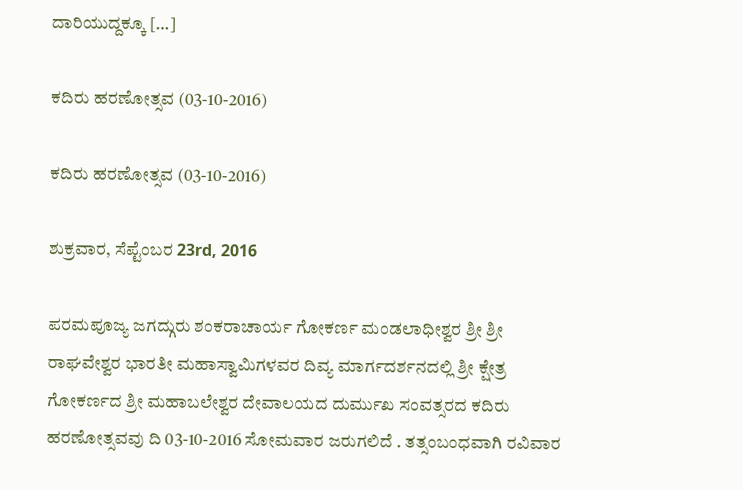ದಾರಿಯುದ್ದಕ್ಕೂ […]

ಕದಿರು ಹರಣೋತ್ಸವ (03-10-2016)

ಕದಿರು ಹರಣೋತ್ಸವ (03-10-2016)

ಶುಕ್ರವಾರ, ಸೆಪ್ಟೆಂಬರ 23rd, 2016

ಪರಮಪೂಜ್ಯ ಜಗದ್ಗುರು ಶಂಕರಾಚಾರ್ಯ ಗೋಕರ್ಣ ಮಂಡಲಾಧೀಶ್ವರ ಶ್ರೀ ಶ್ರೀ ರಾಘವೇಶ್ವರ ಭಾರತೀ ಮಹಾಸ್ವಾಮಿಗಳವರ ದಿವ್ಯ ಮಾರ್ಗದರ್ಶನದಲ್ಲಿ ಶ್ರೀ ಕ್ಷೇತ್ರ ಗೋಕರ್ಣದ ಶ್ರೀ ಮಹಾಬಲೇಶ್ವರ ದೇವಾಲಯದ ದುರ್ಮುಖ ಸಂವತ್ಸರದ ಕದಿರು ಹರಣೋತ್ಸವವು ದಿ 03-10-2016 ಸೋಮವಾರ ಜರುಗಲಿದೆ . ತತ್ಸಂಬಂಧವಾಗಿ ರವಿವಾರ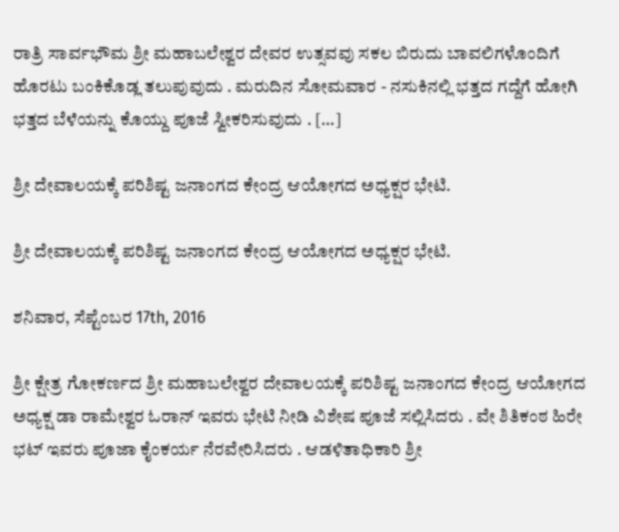ರಾತ್ರಿ ಸಾರ್ವಭೌಮ ಶ್ರೀ ಮಹಾಬಲೇಶ್ವರ ದೇವರ ಉತ್ಸವವು ಸಕಲ ಬಿರುದು ಬಾವಲಿಗಳೊಂದಿಗೆ ಹೊರಟು ಬಂಕಿಕೊಡ್ಲ ತಲುಪುವುದು . ಮರುದಿನ ಸೋಮವಾರ - ನಸುಕಿನಲ್ಲಿ ಭತ್ತದ ಗದ್ದೆಗೆ ಹೋಗಿ ಭತ್ತದ ಬೆಳೆಯನ್ನು ಕೊಯ್ದು ಪೂಜೆ ಸ್ವೀಕರಿಸುವುದು . […]

ಶ್ರೀ ದೇವಾಲಯಕ್ಕೆ ಪರಿಶಿಷ್ಟ ಜನಾಂಗದ ಕೇಂದ್ರ ಆಯೋಗದ ಅಧ್ಯಕ್ಷರ ಭೇಟಿ.

ಶ್ರೀ ದೇವಾಲಯಕ್ಕೆ ಪರಿಶಿಷ್ಟ ಜನಾಂಗದ ಕೇಂದ್ರ ಆಯೋಗದ ಅಧ್ಯಕ್ಷರ ಭೇಟಿ.

ಶನಿವಾರ, ಸೆಪ್ಟೆಂಬರ 17th, 2016

ಶ್ರೀ ಕ್ಷೇತ್ರ ಗೋಕರ್ಣದ ಶ್ರೀ ಮಹಾಬಲೇಶ್ವರ ದೇವಾಲಯಕ್ಕೆ ಪರಿಶಿಷ್ಟ ಜನಾಂಗದ ಕೇಂದ್ರ ಆಯೋಗದ ಅಧ್ಯಕ್ಷ ಡಾ ರಾಮೇಶ್ವರ ಓರಾನ್ ಇವರು ಭೇಟಿ ನೀಡಿ ವಿಶೇಷ ಪೂಜೆ ಸಲ್ಲಿಸಿದರು . ವೇ ಶಿತಿಕಂಠ ಹಿರೇ ಭಟ್ ಇವರು ಪೂಜಾ ಕೈಂಕರ್ಯ ನೆರವೇರಿಸಿದರು . ಆಡಳಿತಾಧಿಕಾರಿ ಶ್ರೀ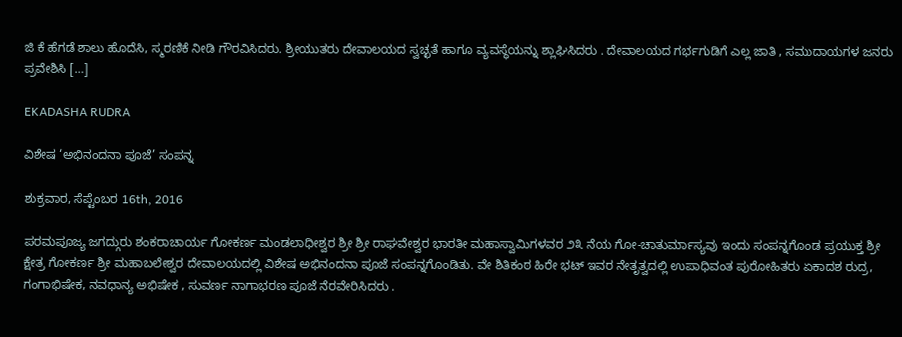ಜಿ ಕೆ ಹೆಗಡೆ ಶಾಲು ಹೊದೆಸಿ, ಸ್ಮರಣಿಕೆ ನೀಡಿ ಗೌರವಿಸಿದರು. ಶ್ರೀಯುತರು ದೇವಾಲಯದ ಸ್ವಚ್ಛತೆ ಹಾಗೂ ವ್ಯವಸ್ಥೆಯನ್ನು ಶ್ಲಾಘಿಸಿದರು . ದೇವಾಲಯದ ಗರ್ಭಗುಡಿಗೆ ಎಲ್ಲ ಜಾತಿ , ಸಮುದಾಯಗಳ ಜನರು ಪ್ರವೇಶಿಸಿ […]

EKADASHA RUDRA

ವಿಶೇಷ ‘ಅಭಿನಂದನಾ ಪೂಜೆ’ ಸಂಪನ್ನ

ಶುಕ್ರವಾರ, ಸೆಪ್ಟೆಂಬರ 16th, 2016

ಪರಮಪೂಜ್ಯ ಜಗದ್ಗುರು ಶಂಕರಾಚಾರ್ಯ ಗೋಕರ್ಣ ಮಂಡಲಾಧೀಶ್ವರ ಶ್ರೀ ಶ್ರೀ ರಾಘವೇಶ್ವರ ಭಾರತೀ ಮಹಾಸ್ವಾಮಿಗಳವರ ೨೩ ನೆಯ ಗೋ-ಚಾತುರ್ಮಾಸ್ಯವು ಇಂದು ಸಂಪನ್ನಗೊಂಡ ಪ್ರಯುಕ್ತ ಶ್ರೀ ಕ್ಷೇತ್ರ ಗೋಕರ್ಣ ಶ್ರೀ ಮಹಾಬಲೇಶ್ವರ ದೇವಾಲಯದಲ್ಲಿ ವಿಶೇಷ ಅಭಿನಂದನಾ ಪೂಜೆ ಸಂಪನ್ನಗೊಂಡಿತು. ವೇ ಶಿತಿಕಂಠ ಹಿರೇ ಭಟ್ ಇವರ ನೇತೃತ್ವದಲ್ಲಿ ಉಪಾಧಿವಂತ ಪುರೋಹಿತರು ಏಕಾದಶ ರುದ್ರ, ಗಂಗಾಭಿಷೇಕ, ನವಧಾನ್ಯ ಅಭಿಷೇಕ , ಸುವರ್ಣ ನಾಗಾಭರಣ ಪೂಜೆ ನೆರವೇರಿಸಿದರು .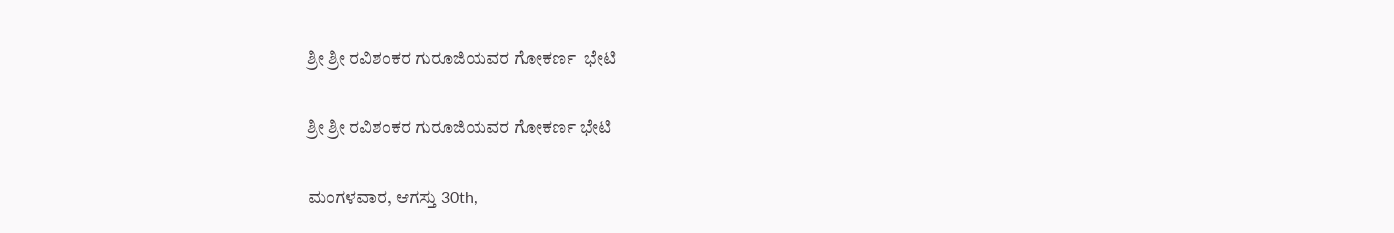ಶ್ರೀ ಶ್ರೀ ರವಿಶಂಕರ ಗುರೂಜಿಯವರ ಗೋಕರ್ಣ  ಭೇಟಿ

ಶ್ರೀ ಶ್ರೀ ರವಿಶಂಕರ ಗುರೂಜಿಯವರ ಗೋಕರ್ಣ ಭೇಟಿ

ಮಂಗಳವಾರ, ಆಗಸ್ತು 30th,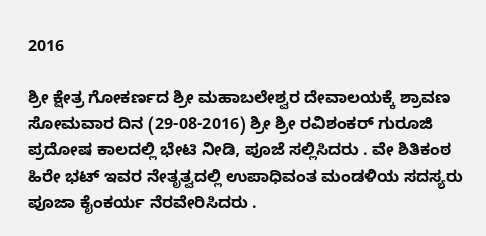2016

ಶ್ರೀ ಕ್ಷೇತ್ರ ಗೋಕರ್ಣದ ಶ್ರೀ ಮಹಾಬಲೇಶ್ವರ ದೇವಾಲಯಕ್ಕೆ ಶ್ರಾವಣ ಸೋಮವಾರ ದಿನ (29-08-2016) ಶ್ರೀ ಶ್ರೀ ರವಿಶಂಕರ್ ಗುರೂಜಿ ಪ್ರದೋಷ ಕಾಲದಲ್ಲಿ ಭೇಟಿ ನೀಡಿ, ಪೂಜೆ ಸಲ್ಲಿಸಿದರು . ವೇ ಶಿತಿಕಂಠ ಹಿರೇ ಭಟ್ ಇವರ ನೇತೃತ್ವದಲ್ಲಿ ಉಪಾಧಿವಂತ ಮಂಡಳಿಯ ಸದಸ್ಯರು ಪೂಜಾ ಕೈಂಕರ್ಯ ನೆರವೇರಿಸಿದರು .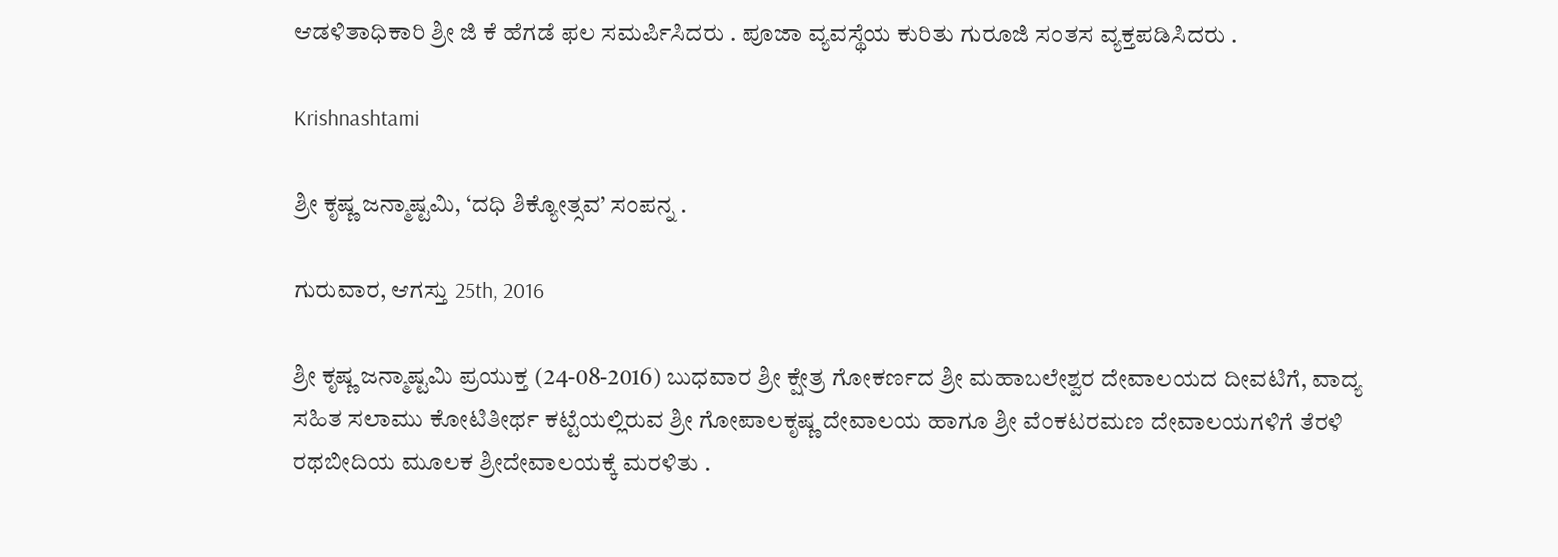ಆಡಳಿತಾಧಿಕಾರಿ ಶ್ರೀ ಜಿ ಕೆ ಹೆಗಡೆ ಫಲ ಸಮರ್ಪಿಸಿದರು . ಪೂಜಾ ವ್ಯವಸ್ಥೆಯ ಕುರಿತು ಗುರೂಜಿ ಸಂತಸ ವ್ಯಕ್ತಪಡಿಸಿದರು .

Krishnashtami

ಶ್ರೀ ಕೃಷ್ಣ ಜನ್ಮಾಷ್ಟಮಿ, ‘ದಧಿ ಶಿಕ್ಯೋತ್ಸವ’ ಸಂಪನ್ನ .

ಗುರುವಾರ, ಆಗಸ್ತು 25th, 2016

ಶ್ರೀ ಕೃಷ್ಣ ಜನ್ಮಾಷ್ಟಮಿ ಪ್ರಯುಕ್ತ (24-08-2016) ಬುಧವಾರ ಶ್ರೀ ಕ್ಷೇತ್ರ ಗೋಕರ್ಣದ ಶ್ರೀ ಮಹಾಬಲೇಶ್ವರ ದೇವಾಲಯದ ದೀವಟಿಗೆ, ವಾದ್ಯ ಸಹಿತ ಸಲಾಮು ಕೋಟಿತೀರ್ಥ ಕಟ್ಟೆಯಲ್ಲಿರುವ ಶ್ರೀ ಗೋಪಾಲಕೃಷ್ಣ ದೇವಾಲಯ ಹಾಗೂ ಶ್ರೀ ವೆಂಕಟರಮಣ ದೇವಾಲಯಗಳಿಗೆ ತೆರಳಿ ರಥಬೀದಿಯ ಮೂಲಕ ಶ್ರೀದೇವಾಲಯಕ್ಕೆ ಮರಳಿತು .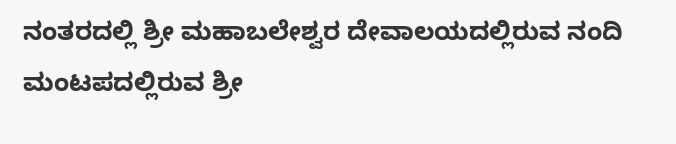ನಂತರದಲ್ಲಿ ಶ್ರೀ ಮಹಾಬಲೇಶ್ವರ ದೇವಾಲಯದಲ್ಲಿರುವ ನಂದಿ ಮಂಟಪದಲ್ಲಿರುವ ಶ್ರೀ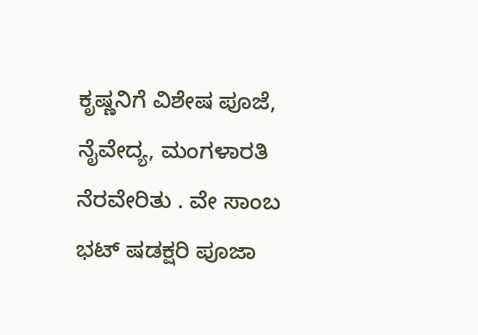ಕೃಷ್ಣನಿಗೆ ವಿಶೇಷ ಪೂಜೆ, ನೈವೇದ್ಯ, ಮಂಗಳಾರತಿ ನೆರವೇರಿತು . ವೇ ಸಾಂಬ ಭಟ್ ಷಡಕ್ಷರಿ ಪೂಜಾ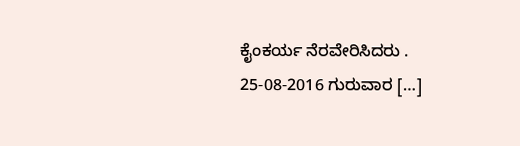ಕೈಂಕರ್ಯ ನೆರವೇರಿಸಿದರು . 25-08-2016 ಗುರುವಾರ […]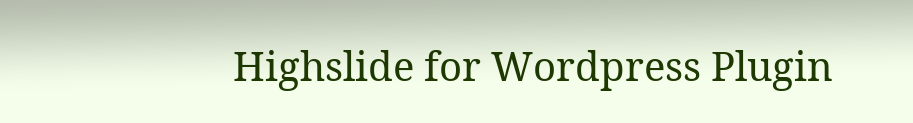Highslide for Wordpress Plugin